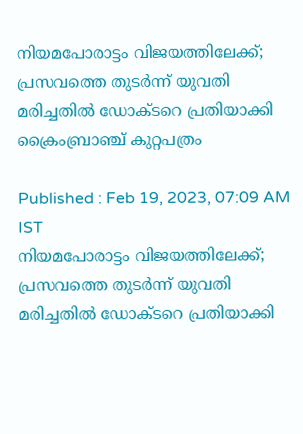നിയമപോരാട്ടം വിജയത്തിലേക്ക്; പ്രസവത്തെ തുടര്‍ന്ന് യുവതി മരിച്ചതിൽ ഡോക്ടറെ പ്രതിയാക്കി ക്രൈംബ്രാഞ്ച് കുറ്റപത്രം

Published : Feb 19, 2023, 07:09 AM IST
നിയമപോരാട്ടം വിജയത്തിലേക്ക്; പ്രസവത്തെ തുടര്‍ന്ന് യുവതി മരിച്ചതിൽ ഡോക്ടറെ പ്രതിയാക്കി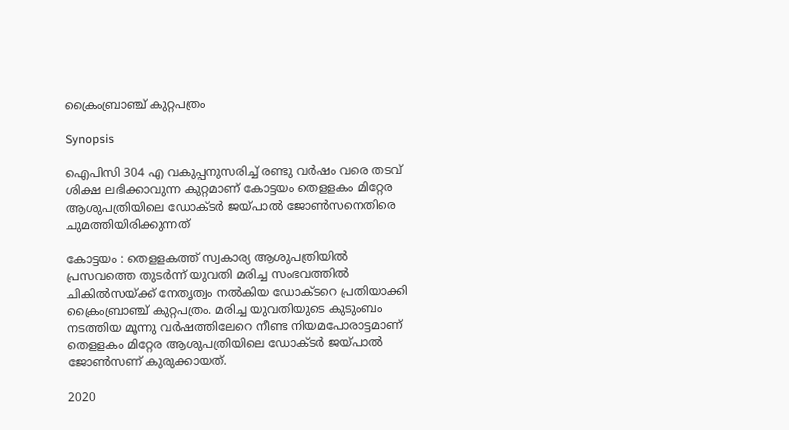ക്രൈംബ്രാഞ്ച് കുറ്റപത്രം

Synopsis

ഐപിസി 304 എ വകുപ്പനുസരിച്ച് രണ്ടു വര്‍ഷം വരെ തടവ് ശിക്ഷ ലഭിക്കാവുന്ന കുറ്റമാണ് കോട്ടയം തെളളകം മിറ്റേര ആശുപത്രിയിലെ ഡോക്ടര്‍ ജയ്പാല്‍ ജോണ്‍സനെതിരെ ചുമത്തിയിരിക്കുന്നത്

കോട്ടയം : തെളളകത്ത് സ്വകാര്യ ആശുപത്രിയില്‍ പ്രസവത്തെ തുടര്‍ന്ന് യുവതി മരിച്ച സംഭവത്തില്‍ ചികില്‍സയ്ക്ക് നേതൃത്വം നല്‍കിയ ഡോക്ടറെ പ്രതിയാക്കി ക്രൈംബ്രാഞ്ച് കുറ്റപത്രം. മരിച്ച യുവതിയുടെ കുടുംബം നടത്തിയ മൂന്നു വര്‍ഷത്തിലേറെ നീണ്ട നിയമപോരാട്ടമാണ് തെളളകം മിറ്റേര ആശുപത്രിയിലെ ഡോക്ടര്‍ ജയ്പാല്‍ ജോണ്‍സണ് കുരുക്കായത്.

2020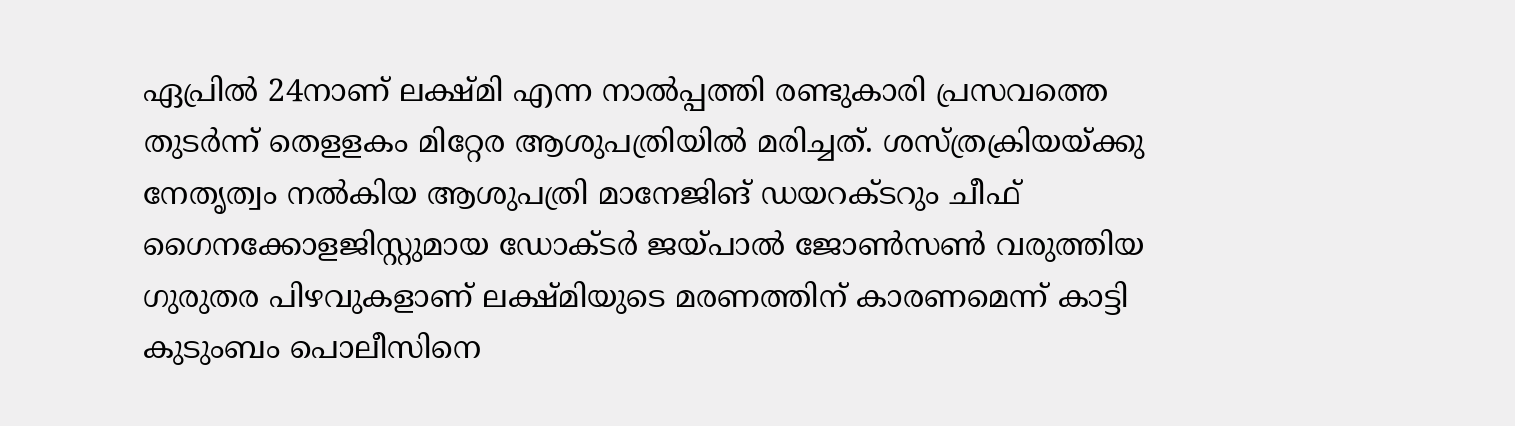ഏപ്രില്‍ 24നാണ് ലക്ഷ്മി എന്ന നാല്‍പ്പത്തി രണ്ടുകാരി പ്രസവത്തെ തുടര്‍ന്ന് തെളളകം മിറ്റേര ആശുപത്രിയില്‍ മരിച്ചത്. ശസ്ത്രക്രിയയ്ക്കു നേതൃത്വം നല്‍കിയ ആശുപത്രി മാനേജിങ് ഡയറക്ടറും ചീഫ് ഗൈനക്കോളജിസ്റ്റുമായ ഡോക്ടര്‍ ജയ്പാല്‍ ജോണ്‍സണ്‍ വരുത്തിയ ഗുരുതര പിഴവുകളാണ് ലക്ഷ്മിയുടെ മരണത്തിന് കാരണമെന്ന് കാട്ടി കുടുംബം പൊലീസിനെ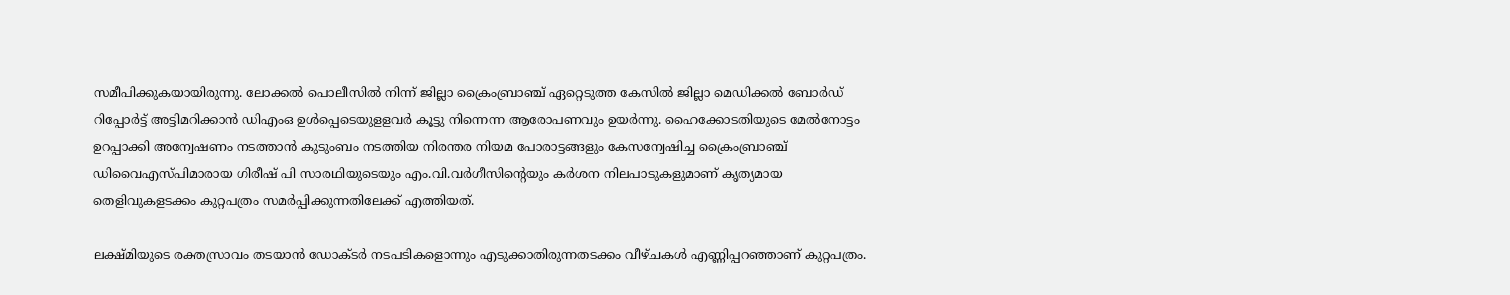സമീപിക്കുകയായിരുന്നു. ലോക്കല്‍ പൊലീസില്‍ നിന്ന് ജില്ലാ ക്രൈംബ്രാഞ്ച് ഏറ്റെടുത്ത കേസില്‍ ജില്ലാ മെഡിക്കല്‍ ബോര്‍ഡ് റിപ്പോര്‍ട്ട് അട്ടിമറിക്കാന്‍ ഡിഎംഒ ഉള്‍പ്പെടെയുളളവര്‍ കൂട്ടു നിന്നെന്ന ആരോപണവും ഉയര്‍ന്നു. ഹൈക്കോടതിയുടെ മേല്‍നോട്ടം ഉറപ്പാക്കി അന്വേഷണം നടത്താന്‍ കുടുംബം നടത്തിയ നിരന്തര നിയമ പോരാട്ടങ്ങളും കേസന്വേഷിച്ച ക്രൈംബ്രാഞ്ച് ഡിവൈഎസ്പിമാരായ ഗിരീഷ് പി സാരഥിയുടെയും എം.വി.വര്‍ഗീസിന്‍റെയും കര്‍ശന നിലപാടുകളുമാണ് കൃത്യമായ തെളിവുകളടക്കം കുറ്റപത്രം സമര്‍പ്പിക്കുന്നതിലേക്ക് എത്തിയത്.

ലക്ഷ്മിയുടെ രക്തസ്രാവം തടയാന്‍ ഡോക്ടര്‍ നടപടികളൊന്നും എടുക്കാതിരുന്നതടക്കം വീഴ്ചകള്‍ എണ്ണിപ്പറഞ്ഞാണ് കുറ്റപത്രം.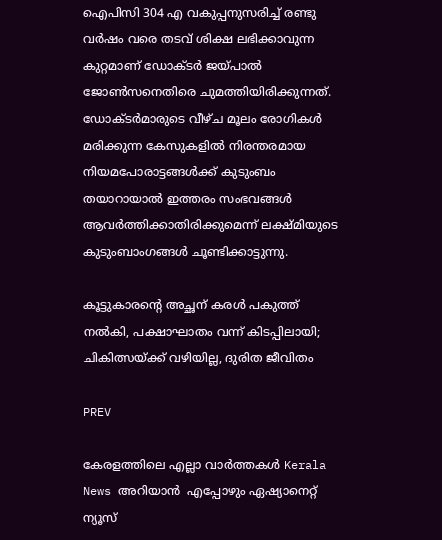ഐപിസി 304 എ വകുപ്പനുസരിച്ച് രണ്ടു വര്‍ഷം വരെ തടവ് ശിക്ഷ ലഭിക്കാവുന്ന കുറ്റമാണ് ഡോക്ടര്‍ ജയ്പാല്‍ ജോണ്‍സനെതിരെ ചുമത്തിയിരിക്കുന്നത്. ഡോക്ടര്‍മാരുടെ വീഴ്ച മൂലം രോഗികള്‍ മരിക്കുന്ന കേസുകളില്‍ നിരന്തരമായ നിയമപോരാട്ടങ്ങള്‍ക്ക് കുടുംബം തയാറായാല്‍ ഇത്തരം സംഭവങ്ങള്‍ ആവര്‍ത്തിക്കാതിരിക്കുമെന്ന് ലക്ഷ്മിയുടെ കുടുംബാംഗങ്ങള്‍ ചൂണ്ടിക്കാട്ടുന്നു.

കൂട്ടുകാരന്‍റെ അച്ഛന് കരള്‍ പകുത്ത് നല്‍കി, പക്ഷാഘാതം വന്ന് കിടപ്പിലായി; ചികിത്സയ്ക്ക് വഴിയില്ല, ദുരിത ജീവിതം

PREV

കേരളത്തിലെ എല്ലാ വാർത്തകൾ Kerala News അറിയാൻ  എപ്പോഴും ഏഷ്യാനെറ്റ് ന്യൂസ്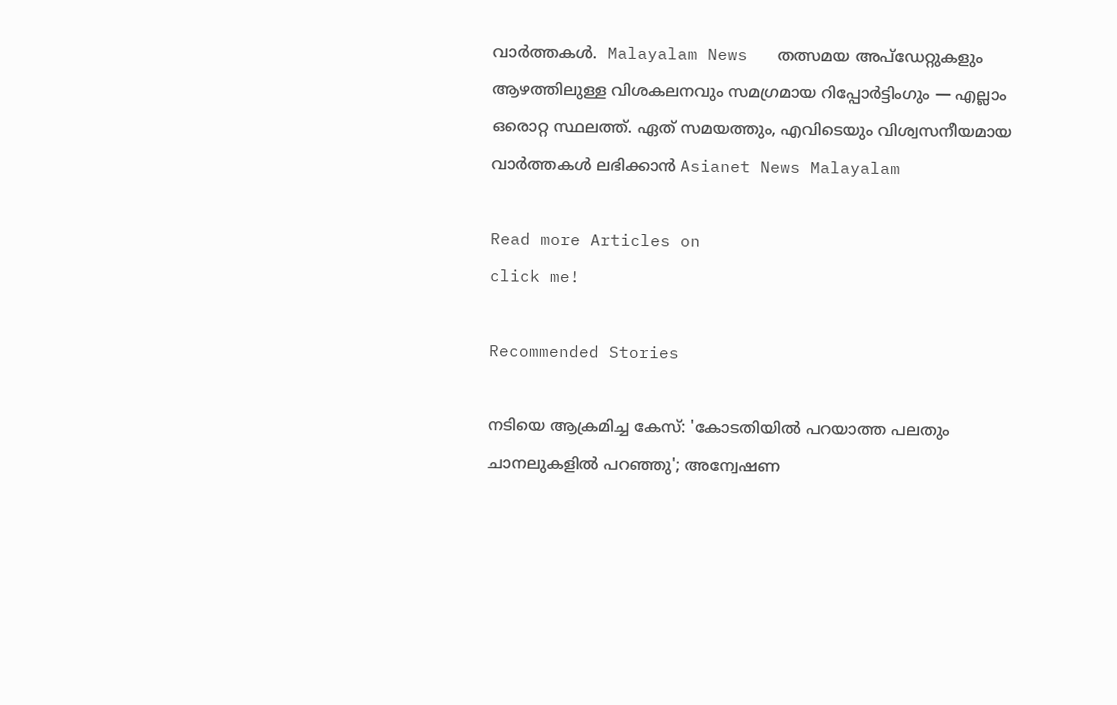വാർത്തകൾ.  Malayalam News   തത്സമയ അപ്‌ഡേറ്റുകളും ആഴത്തിലുള്ള വിശകലനവും സമഗ്രമായ റിപ്പോർട്ടിംഗും — എല്ലാം ഒരൊറ്റ സ്ഥലത്ത്. ഏത് സമയത്തും, എവിടെയും വിശ്വസനീയമായ വാർത്തകൾ ലഭിക്കാൻ Asianet News Malayalam

Read more Articles on
click me!

Recommended Stories

നടിയെ ആക്രമിച്ച കേസ്: 'കോടതിയിൽ പറയാത്ത പലതും ചാനലുകളിൽ പറഞ്ഞു'; അന്വേഷണ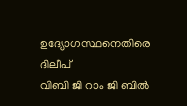ഉദ്യോഗസ്ഥനെതിരെ ദിലീപ്
വിബി ജി റാം ജി ബില്‍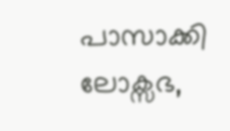പാസാക്കി ലോക്സഭ,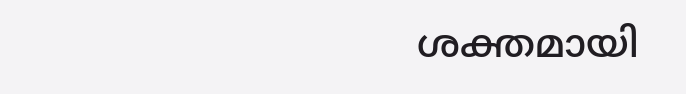ശക്തമായി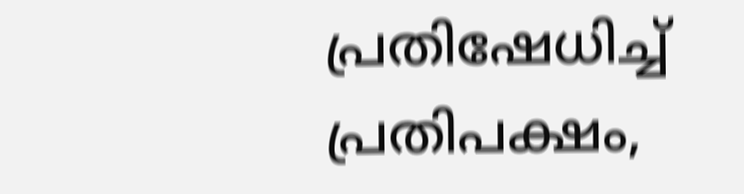പ്രതിഷേധിച്ച് പ്രതിപക്ഷം,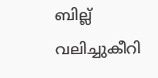ബില്ല് വലിച്ചുകീറി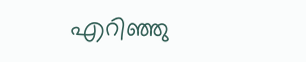എറിഞ്ഞു